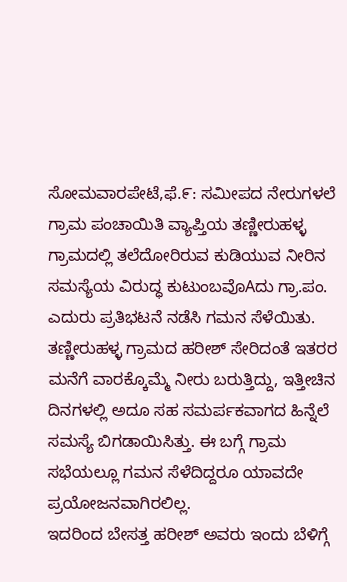ಸೋಮವಾರಪೇಟೆ,ಫೆ.೯: ಸಮೀಪದ ನೇರುಗಳಲೆ ಗ್ರಾಮ ಪಂಚಾಯಿತಿ ವ್ಯಾಪ್ತಿಯ ತಣ್ಣೀರುಹಳ್ಳ ಗ್ರಾಮದಲ್ಲಿ ತಲೆದೋರಿರುವ ಕುಡಿಯುವ ನೀರಿನ ಸಮಸ್ಯೆಯ ವಿರುದ್ಧ ಕುಟುಂಬವೊAದು ಗ್ರಾ.ಪಂ. ಎದುರು ಪ್ರತಿಭಟನೆ ನಡೆಸಿ ಗಮನ ಸೆಳೆಯಿತು.
ತಣ್ಣೀರುಹಳ್ಳ ಗ್ರಾಮದ ಹರೀಶ್ ಸೇರಿದಂತೆ ಇತರರ ಮನೆಗೆ ವಾರಕ್ಕೊಮ್ಮೆ ನೀರು ಬರುತ್ತಿದ್ದು, ಇತ್ತೀಚಿನ ದಿನಗಳಲ್ಲಿ ಅದೂ ಸಹ ಸಮರ್ಪಕವಾಗದ ಹಿನ್ನೆಲೆ ಸಮಸ್ಯೆ ಬಿಗಡಾಯಿಸಿತ್ತು. ಈ ಬಗ್ಗೆ ಗ್ರಾಮ ಸಭೆಯಲ್ಲೂ ಗಮನ ಸೆಳೆದಿದ್ದರೂ ಯಾವದೇ ಪ್ರಯೋಜನವಾಗಿರಲಿಲ್ಲ.
ಇದರಿಂದ ಬೇಸತ್ತ ಹರೀಶ್ ಅವರು ಇಂದು ಬೆಳಿಗ್ಗೆ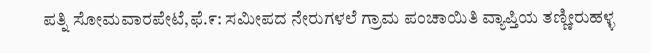ಪತ್ನಿ ಸೋಮವಾರಪೇಟೆ,ಫೆ.೯: ಸಮೀಪದ ನೇರುಗಳಲೆ ಗ್ರಾಮ ಪಂಚಾಯಿತಿ ವ್ಯಾಪ್ತಿಯ ತಣ್ಣೀರುಹಳ್ಳ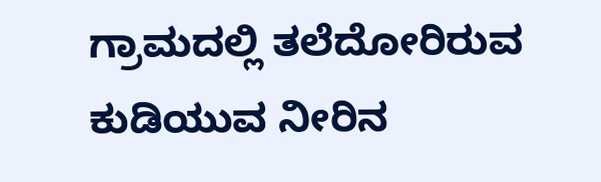ಗ್ರಾಮದಲ್ಲಿ ತಲೆದೋರಿರುವ ಕುಡಿಯುವ ನೀರಿನ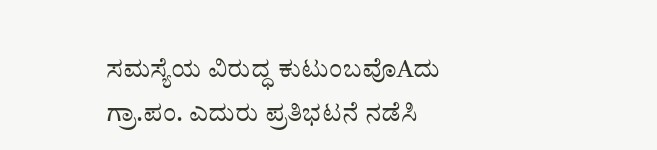ಸಮಸ್ಯೆಯ ವಿರುದ್ಧ ಕುಟುಂಬವೊAದು ಗ್ರಾ.ಪಂ. ಎದುರು ಪ್ರತಿಭಟನೆ ನಡೆಸಿ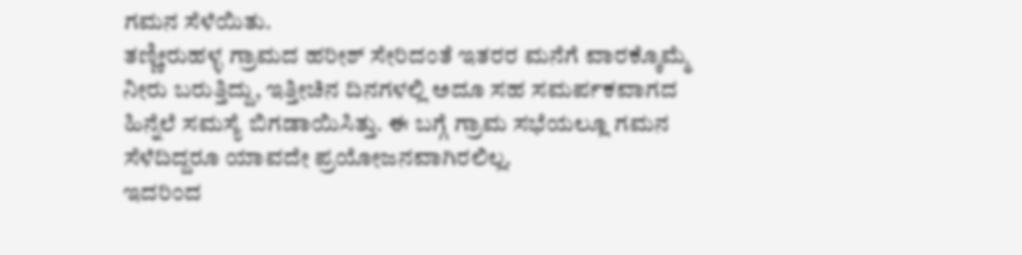ಗಮನ ಸೆಳೆಯಿತು.
ತಣ್ಣೀರುಹಳ್ಳ ಗ್ರಾಮದ ಹರೀಶ್ ಸೇರಿದಂತೆ ಇತರರ ಮನೆಗೆ ವಾರಕ್ಕೊಮ್ಮೆ ನೀರು ಬರುತ್ತಿದ್ದು, ಇತ್ತೀಚಿನ ದಿನಗಳಲ್ಲಿ ಅದೂ ಸಹ ಸಮರ್ಪಕವಾಗದ ಹಿನ್ನೆಲೆ ಸಮಸ್ಯೆ ಬಿಗಡಾಯಿಸಿತ್ತು. ಈ ಬಗ್ಗೆ ಗ್ರಾಮ ಸಭೆಯಲ್ಲೂ ಗಮನ ಸೆಳೆದಿದ್ದರೂ ಯಾವದೇ ಪ್ರಯೋಜನವಾಗಿರಲಿಲ್ಲ.
ಇದರಿಂದ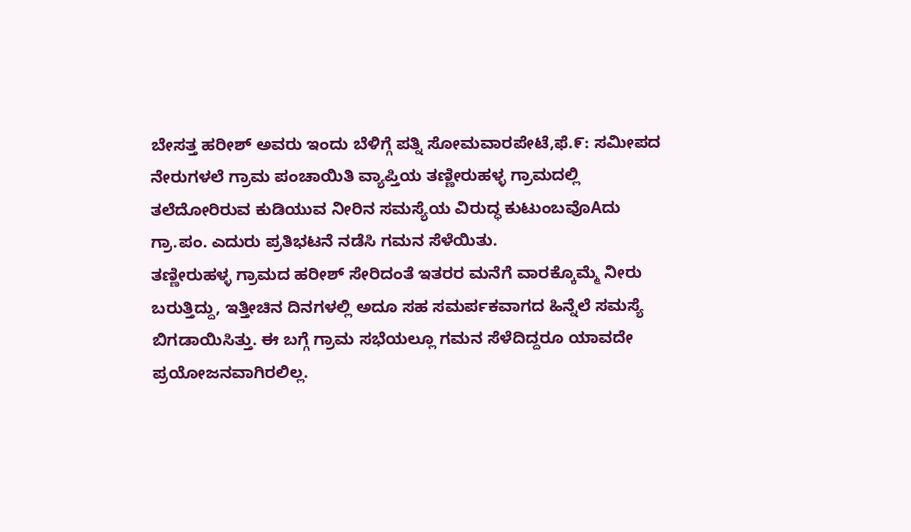ಬೇಸತ್ತ ಹರೀಶ್ ಅವರು ಇಂದು ಬೆಳಿಗ್ಗೆ ಪತ್ನಿ ಸೋಮವಾರಪೇಟೆ,ಫೆ.೯: ಸಮೀಪದ ನೇರುಗಳಲೆ ಗ್ರಾಮ ಪಂಚಾಯಿತಿ ವ್ಯಾಪ್ತಿಯ ತಣ್ಣೀರುಹಳ್ಳ ಗ್ರಾಮದಲ್ಲಿ ತಲೆದೋರಿರುವ ಕುಡಿಯುವ ನೀರಿನ ಸಮಸ್ಯೆಯ ವಿರುದ್ಧ ಕುಟುಂಬವೊAದು ಗ್ರಾ.ಪಂ. ಎದುರು ಪ್ರತಿಭಟನೆ ನಡೆಸಿ ಗಮನ ಸೆಳೆಯಿತು.
ತಣ್ಣೀರುಹಳ್ಳ ಗ್ರಾಮದ ಹರೀಶ್ ಸೇರಿದಂತೆ ಇತರರ ಮನೆಗೆ ವಾರಕ್ಕೊಮ್ಮೆ ನೀರು ಬರುತ್ತಿದ್ದು, ಇತ್ತೀಚಿನ ದಿನಗಳಲ್ಲಿ ಅದೂ ಸಹ ಸಮರ್ಪಕವಾಗದ ಹಿನ್ನೆಲೆ ಸಮಸ್ಯೆ ಬಿಗಡಾಯಿಸಿತ್ತು. ಈ ಬಗ್ಗೆ ಗ್ರಾಮ ಸಭೆಯಲ್ಲೂ ಗಮನ ಸೆಳೆದಿದ್ದರೂ ಯಾವದೇ ಪ್ರಯೋಜನವಾಗಿರಲಿಲ್ಲ.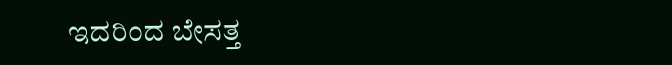ಇದರಿಂದ ಬೇಸತ್ತ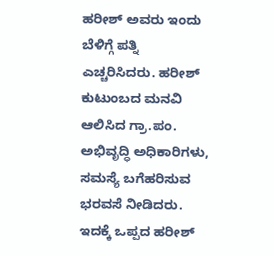ಹರೀಶ್ ಅವರು ಇಂದು ಬೆಳಿಗ್ಗೆ ಪತ್ನಿ ಎಚ್ಚರಿಸಿದರು. ಹರೀಶ್ ಕುಟುಂಬದ ಮನವಿ ಆಲಿಸಿದ ಗ್ರಾ.ಪಂ. ಅಭಿವೃದ್ಧಿ ಅಧಿಕಾರಿಗಳು, ಸಮಸ್ಯೆ ಬಗೆಹರಿಸುವ ಭರವಸೆ ನೀಡಿದರು.
ಇದಕ್ಕೆ ಒಪ್ಪದ ಹರೀಶ್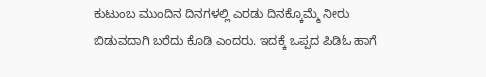ಕುಟುಂಬ ಮುಂದಿನ ದಿನಗಳಲ್ಲಿ ಎರಡು ದಿನಕ್ಕೊಮ್ಮೆ ನೀರು ಬಿಡುವದಾಗಿ ಬರೆದು ಕೊಡಿ ಎಂದರು. ಇದಕ್ಕೆ ಒಪ್ಪದ ಪಿಡಿಓ ಹಾಗೆ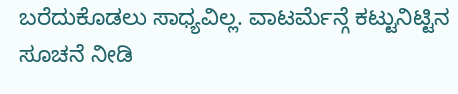ಬರೆದುಕೊಡಲು ಸಾಧ್ಯವಿಲ್ಲ. ವಾಟರ್ಮೆನ್ಗೆ ಕಟ್ಟುನಿಟ್ಟಿನ ಸೂಚನೆ ನೀಡಿ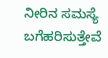ನೀರಿನ ಸಮಸ್ಯೆ ಬಗೆಹರಿಸುತ್ತೇವೆ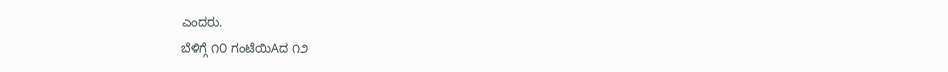ಎಂದರು.
ಬೆಳಿಗ್ಗೆ ೧೦ ಗಂಟೆಯಿAದ ೧೨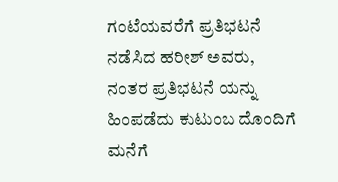ಗಂಟೆಯವರೆಗೆ ಪ್ರತಿಭಟನೆ ನಡೆಸಿದ ಹರೀಶ್ ಅವರು, ನಂತರ ಪ್ರತಿಭಟನೆ ಯನ್ನು ಹಿಂಪಡೆದು ಕುಟುಂಬ ದೊಂದಿಗೆ ಮನೆಗೆ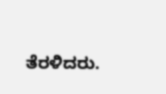ತೆರಳಿದರು.